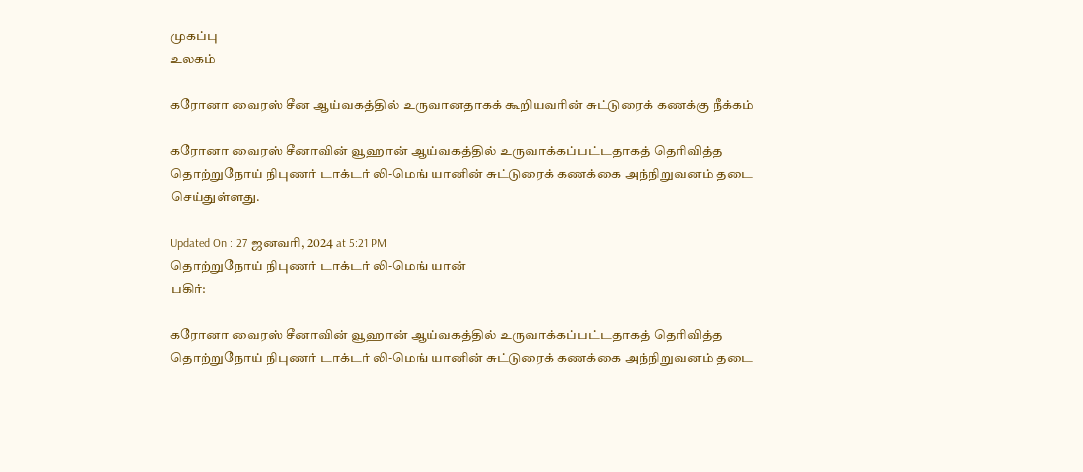முகப்பு
உலகம்

கரோனா வைரஸ் சீன ஆய்வகத்தில் உருவானதாகக் கூறியவரின் சுட்டுரைக் கணக்கு நீக்கம்

கரோனா வைரஸ் சீனாவின் வூஹான் ஆய்வகத்தில் உருவாக்கப்பட்டதாகத் தெரிவித்த தொற்றுநோய் நிபுணர் டாக்டர் லி-மெங் யானின் சுட்டுரைக் கணக்கை அந்நிறுவனம் தடை செய்துள்ளது.

Updated On : 27 ஜனவரி, 2024 at 5:21 PM
தொற்றுநோய் நிபுணர் டாக்டர் லி-மெங் யான்
பகிர்:

கரோனா வைரஸ் சீனாவின் வூஹான் ஆய்வகத்தில் உருவாக்கப்பட்டதாகத் தெரிவித்த தொற்றுநோய் நிபுணர் டாக்டர் லி-மெங் யானின் சுட்டுரைக் கணக்கை அந்நிறுவனம் தடை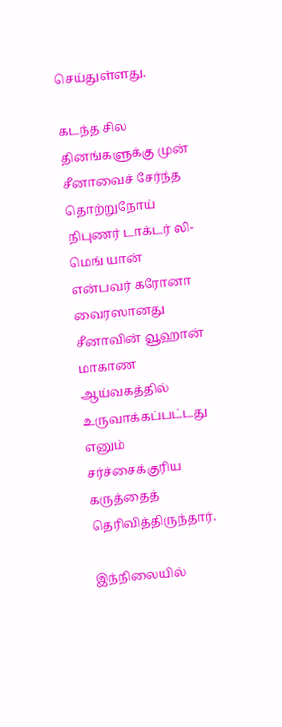செய்துள்ளது.

கடந்த சில தினங்களுக்கு முன் சீனாவைச் சேர்ந்த தொற்றுநோய் நிபுணர் டாக்டர் லி-மெங் யான் என்பவர் கரோனா வைரஸானது சீனாவின் வூஹான் மாகாண ஆய்வகத்தில் உருவாக்கப்பட்டது எனும் சர்ச்சைக்குரிய கருத்தைத் தெரிவித்திருந்தார்.

இந்நிலையில்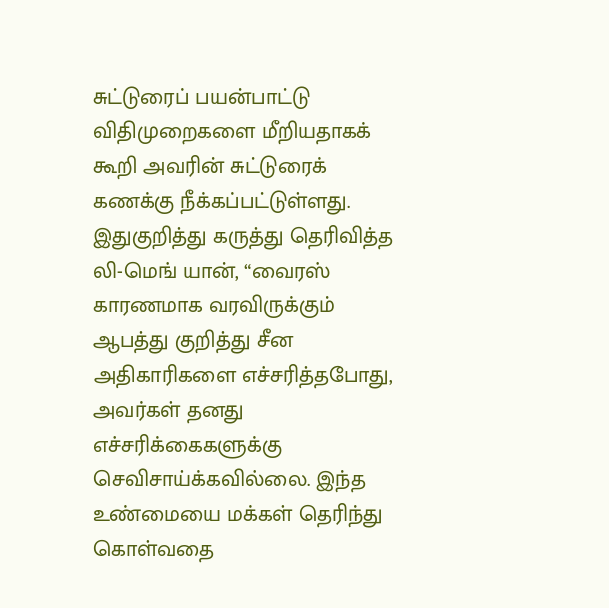சுட்டுரைப் பயன்பாட்டு விதிமுறைகளை மீறியதாகக் கூறி அவரின் சுட்டுரைக் கணக்கு நீக்கப்பட்டுள்ளது. இதுகுறித்து கருத்து தெரிவித்த லி-மெங் யான், “வைரஸ் காரணமாக வரவிருக்கும் ஆபத்து குறித்து சீன அதிகாரிகளை எச்சரித்தபோது, அவர்கள் தனது எச்சரிக்கைகளுக்கு செவிசாய்க்கவில்லை. இந்த உண்மையை மக்கள் தெரிந்து கொள்வதை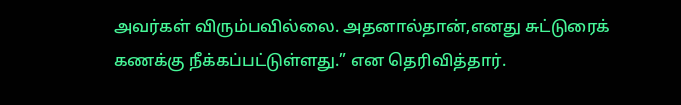அவர்கள் விரும்பவில்லை. அதனால்தான்,எனது சுட்டுரைக் கணக்கு நீக்கப்பட்டுள்ளது.” என தெரிவித்தார்.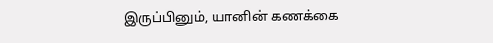இருப்பினும், யானின் கணக்கை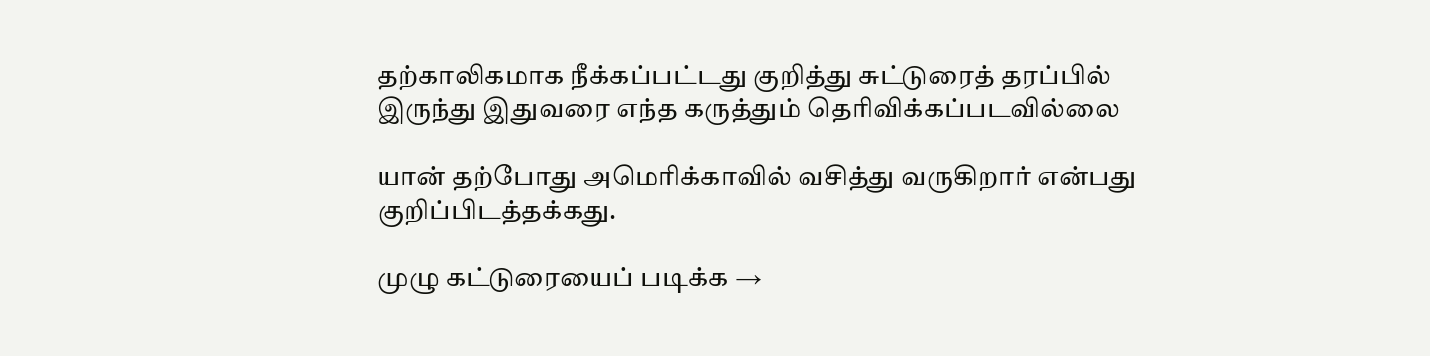தற்காலிகமாக நீக்கப்பட்டது குறித்து சுட்டுரைத் தரப்பில் இருந்து இதுவரை எந்த கருத்தும் தெரிவிக்கப்படவில்லை

யான் தற்போது அமெரிக்காவில் வசித்து வருகிறார் என்பது குறிப்பிடத்தக்கது.

முழு கட்டுரையைப் படிக்க →